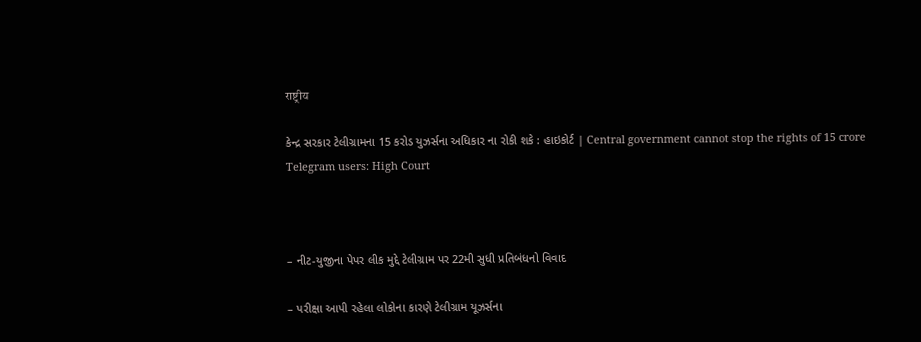राष्ट्रीय

કેન્દ્ર સરકાર ટેલીગ્રામના 15 કરોડ યુઝર્સના અધિકાર ના રોકી શકે : હાઇકોર્ટ | Central government cannot stop the rights of 15 crore Telegram users: High Court



– નીટ-યુજીના પેપર લીક મુદ્દે ટેલીગ્રામ પર 22મી સુધી પ્રતિબંધનો વિવાદ

– પરીક્ષા આપી રહેલા લોકોના કારણે ટેલીગ્રામ યૂઝર્સના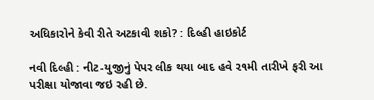અધિકારોને કેવી રીતે અટકાવી શકો? : દિલ્હી હાઇકોર્ટ

નવી દિલ્હી : નીટ-યુજીનું પેપર લીક થયા બાદ હવે ૨૧મી તારીખે ફરી આ પરીક્ષા યોજાવા જઇ રહી છે.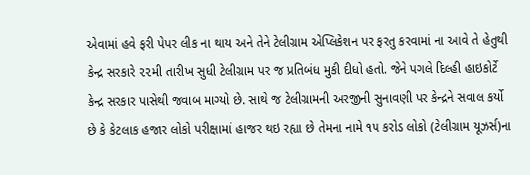એવામાં હવે ફરી પેપર લીક ના થાય અને તેને ટેલીગ્રામ એપ્લિકેશન પર ફરતુ કરવામાં ના આવે તે હેતુથી કેન્દ્ર સરકારે ૨૨મી તારીખ સુધી ટેલીગ્રામ પર જ પ્રતિબંધ મુકી દીધો હતો. જેને પગલે દિલ્હી હાઇકોર્ટે કેન્દ્ર સરકાર પાસેથી જવાબ માગ્યો છે. સાથે જ ટેલીગ્રામની અરજીની સુનાવણી પર કેન્દ્રને સવાલ કર્યો છે કે કેટલાક હજાર લોકો પરીક્ષામાં હાજર થઇ રહ્યા છે તેમના નામે ૧૫ કરોડ લોકો (ટેલીગ્રામ યૂઝર્સ)ના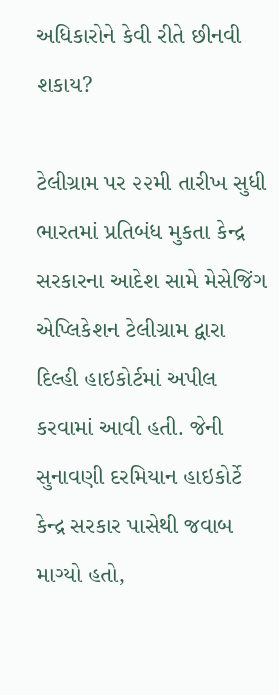અધિકારોને કેવી રીતે છીનવી શકાય?

ટેલીગ્રામ પર ૨૨મી તારીખ સુધી ભારતમાં પ્રતિબંધ મુકતા કેન્દ્ર સરકારના આદેશ સામે મેસેજિંગ એપ્લિકેશન ટેલીગ્રામ દ્વારા દિલ્હી હાઇકોર્ટમાં અપીલ કરવામાં આવી હતી. જેની સુનાવણી દરમિયાન હાઇકોર્ટે કેન્દ્ર સરકાર પાસેથી જવાબ માગ્યો હતો,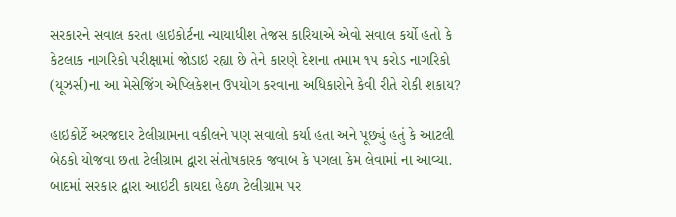સરકારને સવાલ કરતા હાઇકોર્ટના ન્યાયાધીશ તેજસ કારિયાએ એવો સવાલ કર્યો હતો કે કેટલાક નાગરિકો પરીક્ષામાં જોડાઇ રહ્યા છે તેને કારણે દેશના તમામ ૧૫ કરોડ નાગરિકો (યૂઝર્સ)ના આ મેસેજિંગ એપ્લિકેશન ઉપયોગ કરવાના અધિકારોને કેવી રીતે રોકી શકાય?

હાઇકોર્ટે અરજદાર ટેલીગ્રામના વકીલને પણ સવાલો કર્યા હતા અને પૂછ્યું હતું કે આટલી બેઠકો યોજવા છતા ટેલીગ્રામ દ્વારા સંતોષકારક જવાબ કે પગલા કેમ લેવામાં ના આવ્યા. બાદમાં સરકાર દ્વારા આઇટી કાયદા હેઠળ ટેલીગ્રામ પર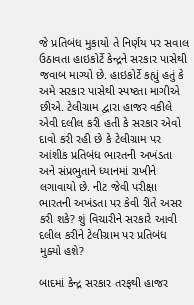જે પ્રતિબંધ મુકાયો તે નિર્ણય પર સવાલ ઉઠાવતા હાઇકોર્ટે કેન્દ્રને સરકાર પાસેથી જવાબ માગ્યો છે. હાઇકોર્ટે કહ્યું હતું કે અમે સરકાર પાસેથી સ્પષ્ટતા માગીએ છીએ. ટેલીગ્રામ દ્વારા હાજર વકીલે એવી દલીલ કરી હતી કે સરકાર એવો દાવો કરી રહી છે કે ટેલીગ્રામ પર આંશીક પ્રતિબંધ ભારતની અખંડતા અને સંપ્રભુતાને ધ્યાનમાં રાખીને લગાવાયો છે. નીટ જેવી પરીક્ષા ભારતની અખંડતા પર કેવી રીતે અસર કરી શકે? શું વિચારીને સરકારે આવી દલીલ કરીને ટેલીગ્રામ પર પ્રતિબંધ મુક્યો હશે?

બાદમાં કેન્દ્ર સરકાર તરફથી હાજર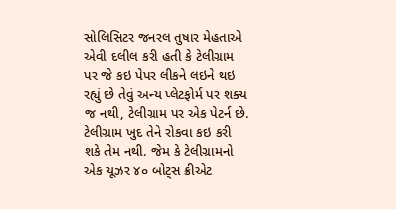સોલિસિટર જનરલ તુષાર મેહતાએ એવી દલીલ કરી હતી કે ટેલીગ્રામ પર જે કઇ પેપર લીકને લઇને થઇ રહ્યું છે તેવું અન્ય પ્લેટફોર્મ પર શક્ય જ નથી, ટેલીગ્રામ પર એક પેટર્ન છે. ટેલીગ્રામ ખુદ તેને રોકવા કઇ કરી શકે તેમ નથી. જેમ કે ટેલીગ્રામનો એક યૂઝર ૪૦ બોટ્સ ક્રીએટ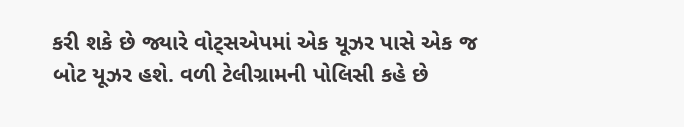કરી શકે છે જ્યારે વોટ્સએપમાં એક યૂઝર પાસે એક જ બોટ યૂઝર હશે. વળી ટેલીગ્રામની પોલિસી કહે છે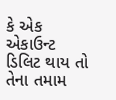કે એક એકાઉન્ટ ડિલિટ થાય તો તેના તમામ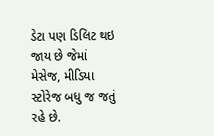ડેટા પણ ડિલિટ થઇ જાય છે જેમાં મેસેજ, મીડિયા સ્ટોરેજ બધુ જ જતું રહે છે.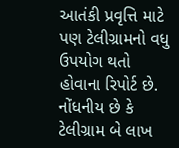આતંકી પ્રવૃત્તિ માટે પણ ટેલીગ્રામનો વધુ ઉપયોગ થતો હોવાના રિપોર્ટ છે. નોંધનીય છે કે ટેલીગ્રામ બે લાખ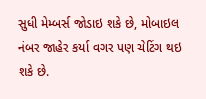સુધી મેમ્બર્સ જોડાઇ શકે છે, મોબાઇલ નંબર જાહેર કર્યા વગર પણ ચેટિંગ થઇ શકે છે.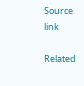Source link

Related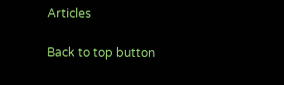Articles

Back to top button